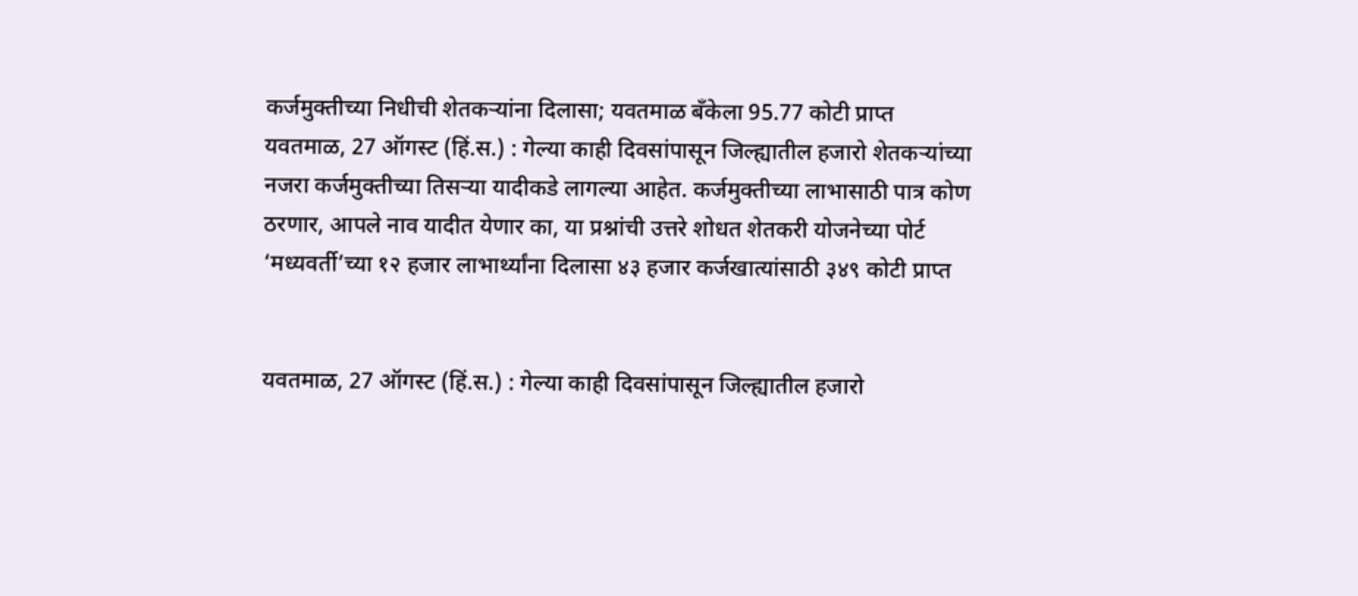कर्जमुक्तीच्या निधीची शेतकऱ्यांना दिलासा; यवतमाळ बँकेला 95.77 कोटी प्राप्त
यवतमाळ, 27 ऑगस्ट (हिं.स.) : गेल्या काही दिवसांपासून जिल्ह्यातील हजारो शेतकऱ्यांच्या नजरा कर्जमुक्तीच्या तिसऱ्या यादीकडे लागल्या आहेत. कर्जमुक्तीच्या लाभासाठी पात्र कोण ठरणार, आपले नाव यादीत येणार का, या प्रश्नांची उत्तरे शोधत शेतकरी योजनेच्या पोर्ट
‘मध्यवर्ती’च्या १२ हजार लाभार्थ्यांना दिलासा ४३ हजार कर्जखात्यांसाठी ३४९ कोटी प्राप्त


यवतमाळ, 27 ऑगस्ट (हिं.स.) : गेल्या काही दिवसांपासून जिल्ह्यातील हजारो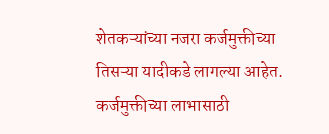शेतकऱ्यांच्या नजरा कर्जमुक्तीच्या तिसऱ्या यादीकडे लागल्या आहेत. कर्जमुक्तीच्या लाभासाठी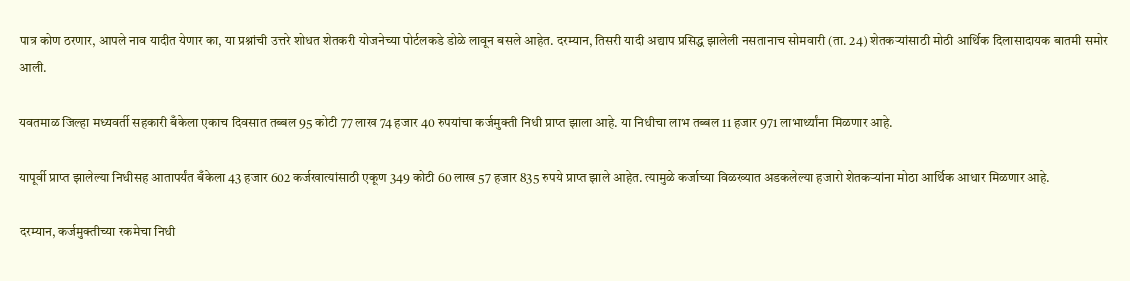पात्र कोण ठरणार, आपले नाव यादीत येणार का, या प्रश्नांची उत्तरे शोधत शेतकरी योजनेच्या पोर्टलकडे डोळे लावून बसले आहेत. दरम्यान, तिसरी यादी अद्याप प्रसिद्ध झालेली नसतानाच सोमवारी (ता. 24) शेतकऱ्यांसाठी मोठी आर्थिक दिलासादायक बातमी समोर आली.

यवतमाळ जिल्हा मध्यवर्ती सहकारी बँकेला एकाच दिवसात तब्बल 95 कोटी 77 लाख 74 हजार 40 रुपयांचा कर्जमुक्ती निधी प्राप्त झाला आहे. या निधीचा लाभ तब्बल 11 हजार 971 लाभार्थ्यांना मिळणार आहे.

यापूर्वी प्राप्त झालेल्या निधीसह आतापर्यंत बँकेला 43 हजार 602 कर्जखात्यांसाठी एकूण 349 कोटी 60 लाख 57 हजार 835 रुपये प्राप्त झाले आहेत. त्यामुळे कर्जाच्या विळख्यात अडकलेल्या हजारो शेतकऱ्यांना मोठा आर्थिक आधार मिळणार आहे.

दरम्यान, कर्जमुक्तीच्या रकमेचा निधी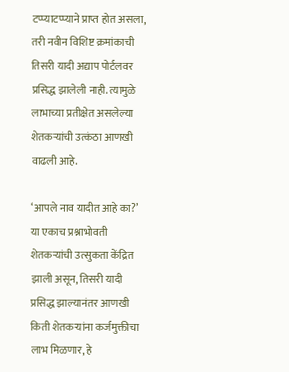टप्प्याटप्प्याने प्राप्त होत असला, तरी नवीन विशिष्ट क्रमांकाची तिसरी यादी अद्याप पोर्टलवर प्रसिद्ध झालेली नाही. त्यामुळे लाभाच्या प्रतीक्षेत असलेल्या शेतकऱ्यांची उत्कंठा आणखी वाढली आहे.

‘आपले नाव यादीत आहे का?’ या एकाच प्रश्नाभोवती शेतकऱ्यांची उत्सुकता केंद्रित झाली असून, तिसरी यादी प्रसिद्ध झाल्यानंतर आणखी किती शेतकऱ्यांना कर्जमुक्तीचा लाभ मिळणार, हे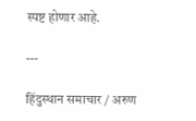स्पष्ट होणार आहे.

---

हिंदुस्थान समाचार / अरुण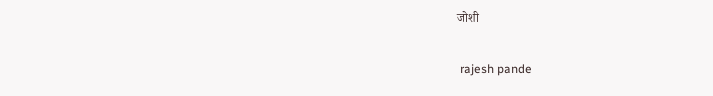जोशी


 rajesh pande